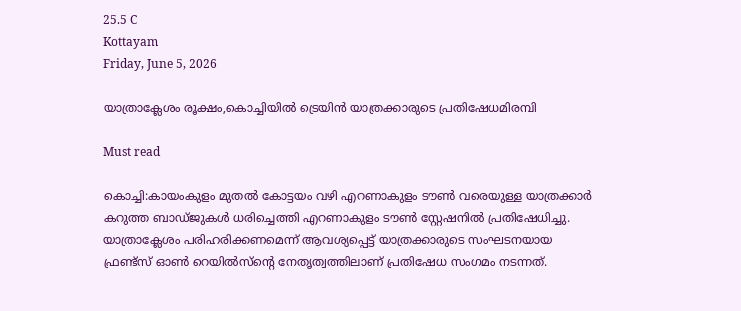25.5 C
Kottayam
Friday, June 5, 2026

യാത്രാക്ലേശം രൂക്ഷം,കൊച്ചിയില്‍ ട്രെയിന്‍ യാത്രക്കാരുടെ പ്രതിഷേധമിരമ്പി

Must read

കൊച്ചി:കായംകുളം മുതൽ കോട്ടയം വഴി എറണാകുളം ടൗൺ വരെയുള്ള യാത്രക്കാർ കറുത്ത ബാഡ്ജുകൾ ധരിച്ചെത്തി എറണാകുളം ടൗൺ സ്റ്റേഷനിൽ പ്രതിഷേധിച്ചു. യാത്രാക്ലേശം പരിഹരിക്കണമെന്ന് ആവശ്യപ്പെട്ട് യാത്രക്കാരുടെ സംഘടനയായ ഫ്രണ്ട്‌സ് ഓൺ റെയിൽസ്ന്റെ നേതൃത്വത്തിലാണ് പ്രതിഷേധ സംഗമം നടന്നത്.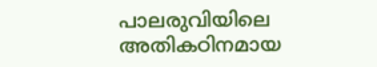പാലരുവിയിലെ അതികഠിനമായ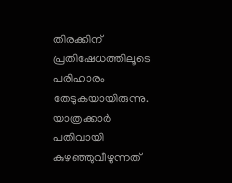തിരക്കിന് പ്രതിഷേധത്തിലൂടെ പരിഹാരം തേടുകയായിരുന്നു. യാത്രക്കാർ പതിവായി കുഴഞ്ഞുവീഴുന്നത്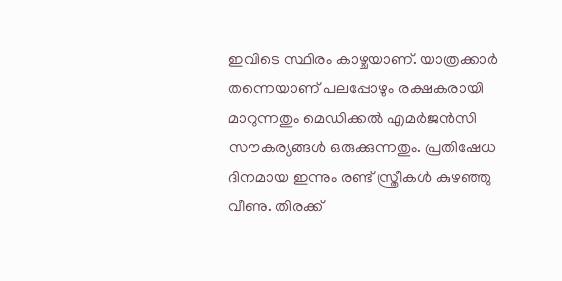ഇവിടെ സ്ഥിരം കാഴ്ചയാണ്. യാത്രക്കാർ തന്നെയാണ് പലപ്പോഴും രക്ഷകരായി മാറുന്നതും മെഡിക്കൽ എമർജൻസി സൗകര്യങ്ങൾ ഒരുക്കുന്നതും. പ്രതിഷേധ ദിനമായ ഇന്നും രണ്ട് സ്ത്രീകൾ കുഴഞ്ഞു വീണു. തിരക്ക്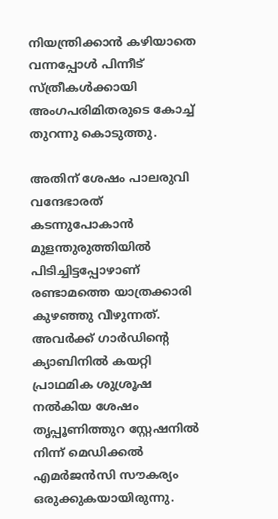നിയന്ത്രിക്കാൻ കഴിയാതെ വന്നപ്പോൾ പിന്നീട് സ്ത്രീകൾക്കായി അംഗപരിമിതരുടെ കോച്ച് തുറന്നു കൊടുത്തു.

അതിന് ശേഷം പാലരുവി വന്ദേഭാരത്‌ കടന്നുപോകാൻ മുളന്തുരുത്തിയിൽ പിടിച്ചിട്ടപ്പോഴാണ് രണ്ടാമത്തെ യാത്രക്കാരി കുഴഞ്ഞു വീഴുന്നത്. അവർക്ക് ഗാർഡിന്റെ ക്യാബിനിൽ കയറ്റി പ്രാഥമിക ശുശ്രൂഷ നൽകിയ ശേഷം തൃപ്പൂണിത്തുറ സ്റ്റേഷനിൽ നിന്ന് മെഡിക്കൽ എമർജൻസി സൗകര്യം ഒരുക്കുകയായിരുന്നു.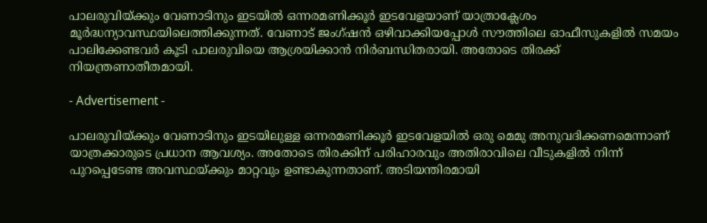പാലരുവിയ്ക്കും വേണാടിനും ഇടയിൽ ഒന്നരമണിക്കൂർ ഇടവേളയാണ് യാത്രാക്ലേശം മൂർദ്ധന്യാവസ്ഥയിലെത്തിക്കുന്നത്. വേണാട് ജംഗ്ഷൻ ഒഴിവാക്കിയപ്പോൾ സൗത്തിലെ ഓഫീസുകളിൽ സമയം പാലിക്കേണ്ടവർ കൂടി പാലരുവിയെ ആശ്രയിക്കാൻ നിർബന്ധിതരായി. അതോടെ തിരക്ക് നിയന്ത്രണാതീതമായി.

- Advertisement -

പാലരുവിയ്ക്കും വേണാടിനും ഇടയിലുള്ള ഒന്നരമണിക്കൂർ ഇടവേളയിൽ ഒരു മെമു അനുവദിക്കണമെന്നാണ് യാത്രക്കാരുടെ പ്രധാന ആവശ്യം. അതോടെ തിരക്കിന് പരിഹാരവും അതിരാവിലെ വീടുകളിൽ നിന്ന് പുറപ്പെടേണ്ട അവസ്ഥയ്ക്കും മാറ്റവും ഉണ്ടാകുന്നതാണ്. അടിയന്തിരമായി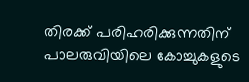തിരക്ക് പരിഹരിക്കുന്നതിന് പാലരുവിയിലെ കോച്ചുകളുടെ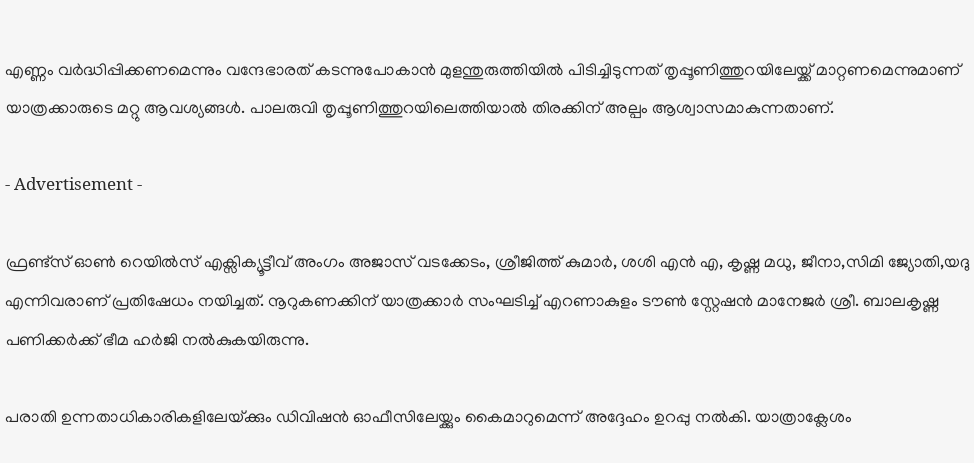എണ്ണം വർദ്ധിപ്പിക്കണമെന്നും വന്ദേഭാരത്‌ കടന്നുപോകാൻ മുളന്തുരുത്തിയിൽ പിടിച്ചിടുന്നത് തൃപ്പൂണിത്തുറയിലേയ്ക്ക് മാറ്റണമെന്നുമാണ് യാത്രക്കാരുടെ മറ്റു ആവശ്യങ്ങൾ. പാലരുവി തൃപ്പൂണിത്തുറയിലെത്തിയാൽ തിരക്കിന് അല്പം ആശ്വാസമാകുന്നതാണ്.

- Advertisement -

ഫ്രണ്ട്‌സ് ഓൺ റെയിൽസ് എക്സിക്യൂട്ടീവ് അംഗം അജാസ് വടക്കേടം, ശ്രീജിത്ത് കുമാർ, ശശി എൻ എ, കൃഷ്ണ മധു, ജീനാ,സിമി ജ്യോതി,യദു എന്നിവരാണ് പ്രതിഷേധം നയിച്ചത്. നൂറുകണക്കിന് യാത്രക്കാർ സംഘടിച്ച് എറണാകുളം ടൗൺ സ്റ്റേഷൻ മാനേജർ ശ്രീ. ബാലകൃഷ്ണ പണിക്കർക്ക് ഭീമ ഹർജി നൽകുകയിരുന്നു.

പരാതി ഉന്നതാധികാരികളിലേയ്‌ക്കും ഡിവിഷൻ ഓഫീസിലേയ്ക്കും കൈമാറുമെന്ന് അദ്ദേഹം ഉറപ്പു നൽകി. യാത്രാക്ലേശം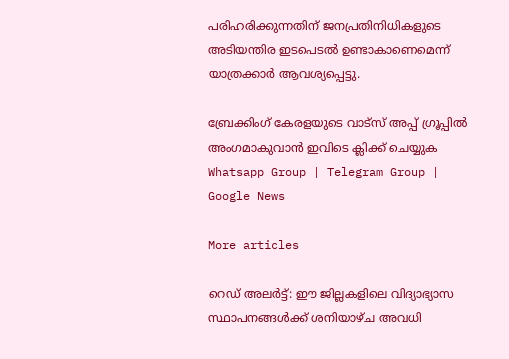പരിഹരിക്കുന്നതിന് ജനപ്രതിനിധികളുടെ അടിയന്തിര ഇടപെടൽ ഉണ്ടാകാണെമെന്ന് യാത്രക്കാർ ആവശ്യപ്പെട്ടു.

ബ്രേക്കിംഗ് കേരളയുടെ വാട്സ് അപ്പ് ഗ്രൂപ്പിൽ അംഗമാകുവാൻ ഇവിടെ ക്ലിക്ക് ചെയ്യുക Whatsapp Group | Telegram Group | Google News

More articles

റെഡ് അലർട്ട്: ഈ ജില്ലകളിലെ വിദ്യാഭ്യാസ സ്ഥാപനങ്ങൾക്ക് ശനിയാഴ്ച അവധി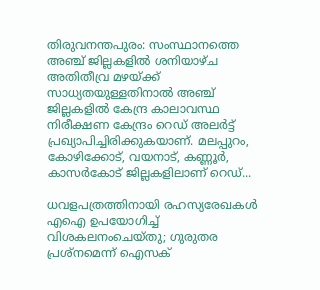തിരുവനന്തപുരം: സംസ്ഥാനത്തെ അഞ്ച് ജില്ലകളിൽ ശനിയാഴ്ച അതിതീവ്ര മഴയ്ക്ക് സാധ്യതയുള്ളതിനാൽ അഞ്ച് ജില്ലകളിൽ കേന്ദ്ര കാലാവസ്ഥ നിരീക്ഷണ കേന്ദ്രം റെഡ് അലർട്ട് പ്രഖ്യാപിച്ചിരിക്കുകയാണ്. മലപ്പുറം, കോഴിക്കോട്, വയനാട്, കണ്ണൂർ, കാസർകോട് ജില്ലകളിലാണ് റെഡ്...

ധവളപത്രത്തിനായി രഹസ്യരേഖകൾ എഐ ഉപയോഗിച്ച് വിശകലനംചെയ്തു; ഗുരുതര പ്രശ്‌നമെന്ന് ഐസക്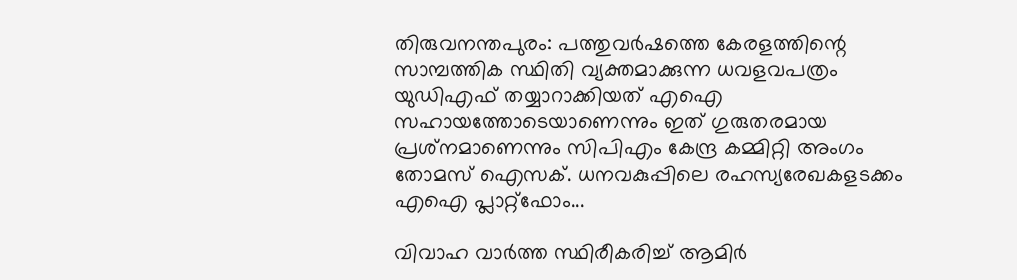തിരുവനന്തപുരം: പത്തുവർഷത്തെ കേരളത്തിന്റെ സാമ്പത്തിക സ്ഥിതി വ്യക്തമാക്കുന്ന ധവളവപത്രം യുഡിഎഫ് തയ്യാറാക്കിയത് എഐ സഹായത്തോടെയാണെന്നും ഇത് ഗുരുതരമായ പ്രശ്‌നമാണെന്നും സിപിഎം കേന്ദ്ര കമ്മിറ്റി അംഗം തോമസ് ഐസക്. ധനവകുപ്പിലെ രഹസ്യരേഖകളടക്കം എഐ പ്ലാറ്റ്‌ഫോം...

വിവാഹ വാർത്ത സ്ഥിരീകരിച്ച് ആമിർ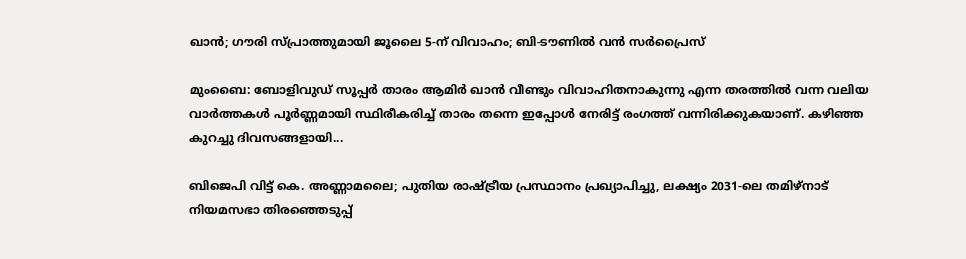ഖാൻ; ഗൗരി സ്പ്രാത്തുമായി ജൂലൈ 5-ന് വിവാഹം; ബി-ടൗണിൽ വൻ സർപ്രൈസ്

മുംബൈ: ബോളിവുഡ് സൂപ്പർ താരം ആമിർ ഖാൻ വീണ്ടും വിവാഹിതനാകുന്നു എന്ന തരത്തിൽ വന്ന വലിയ വാർത്തകൾ പൂർണ്ണമായി സ്ഥിരീകരിച്ച് താരം തന്നെ ഇപ്പോൾ നേരിട്ട് രംഗത്ത് വന്നിരിക്കുകയാണ്. കഴിഞ്ഞ കുറച്ചു ദിവസങ്ങളായി...

ബിജെപി വിട്ട് കെ. അണ്ണാമലൈ; പുതിയ രാഷ്ട്രീയ പ്രസ്ഥാനം പ്രഖ്യാപിച്ചു, ലക്ഷ്യം 2031-ലെ തമിഴ്‌നാട് നിയമസഭാ തിരഞ്ഞെടുപ്പ്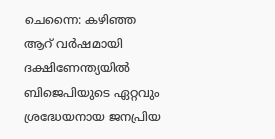ചെന്നൈ: കഴിഞ്ഞ ആറ് വർഷമായി ദക്ഷിണേന്ത്യയിൽ ബിജെപിയുടെ ഏറ്റവും ശ്രദ്ധേയനായ ജനപ്രിയ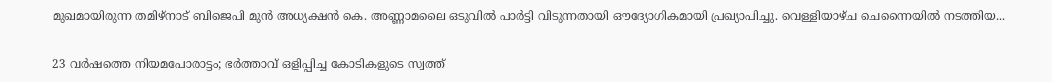മുഖമായിരുന്ന തമിഴ്‌നാട് ബിജെപി മുൻ അധ്യക്ഷൻ കെ. അണ്ണാമലൈ ഒടുവിൽ പാർട്ടി വിടുന്നതായി ഔദ്യോഗികമായി പ്രഖ്യാപിച്ചു. വെള്ളിയാഴ്ച ചെന്നൈയിൽ നടത്തിയ...

23 വർഷത്തെ നിയമപോരാട്ടം; ഭർത്താവ് ഒളിപ്പിച്ച കോടികളുടെ സ്വത്ത്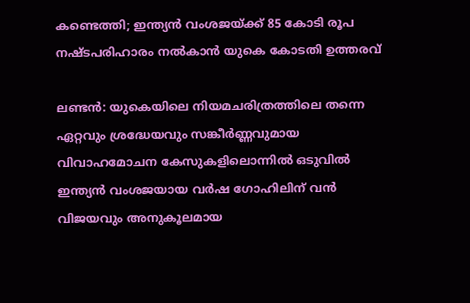കണ്ടെത്തി; ഇന്ത്യൻ വംശജയ്ക്ക് 85 കോടി രൂപ നഷ്ടപരിഹാരം നൽകാൻ യുകെ കോടതി ഉത്തരവ്

ലണ്ടൻ: യുകെയിലെ നിയമചരിത്രത്തിലെ തന്നെ ഏറ്റവും ശ്രദ്ധേയവും സങ്കീർണ്ണവുമായ വിവാഹമോചന കേസുകളിലൊന്നിൽ ഒടുവിൽ ഇന്ത്യൻ വംശജയായ വർഷ ഗോഹിലിന് വൻ വിജയവും അനുകൂലമായ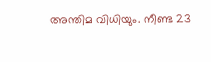അന്തിമ വിധിയും. നീണ്ട 23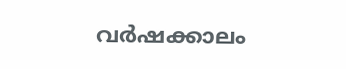വർഷക്കാലം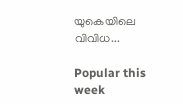യുകെയിലെ വിവിധ...

Popular this week